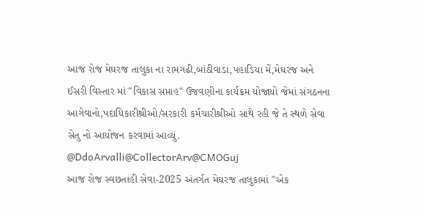આજ રોજ મેઘરજ તાલુકા ના રામગઢી,બાંઠીવાડા,પહાડિયા મેં,મેઘરજ અને ઈસરી વિસ્તાર માં "વિકાસ સપ્તાહ" ઉજવણીના કાર્યક્રમ યોજાયો જેમાં સંગઠનના આગેવાનો,પદાધિકારીશ્રીઓ/સરકારી કર્મચારીશ્રીઓ સાથે રહી જે તે સ્થળે સેવા સેતુ નો આયોજન કરવામાં આવ્યું.
@DdoArvalli@CollectorArv@CMOGuj
આજ રોજ સ્વછતાહી સેવા-2025 અંતર્ગત મેઘરજ તાલુકામાં "એક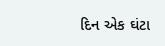દિન એક ઘંટા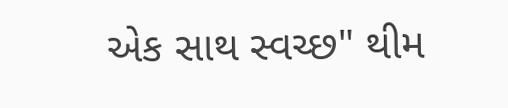એક સાથ સ્વચ્છ" થીમ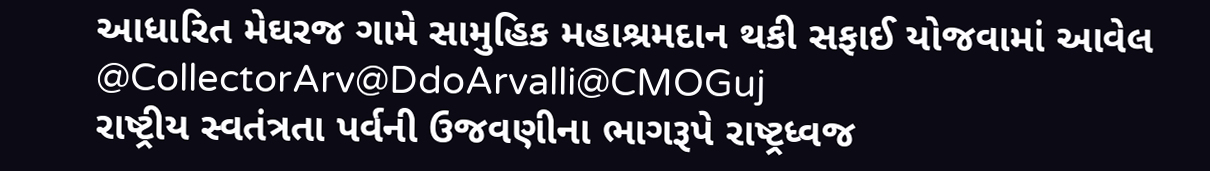આધારિત મેઘરજ ગામે સામુહિક મહાશ્રમદાન થકી સફાઈ યોજવામાં આવેલ
@CollectorArv@DdoArvalli@CMOGuj
રાષ્ટ્રીય સ્વતંત્રતા પર્વની ઉજવણીના ભાગરૂપે રાષ્ટ્રધ્વજ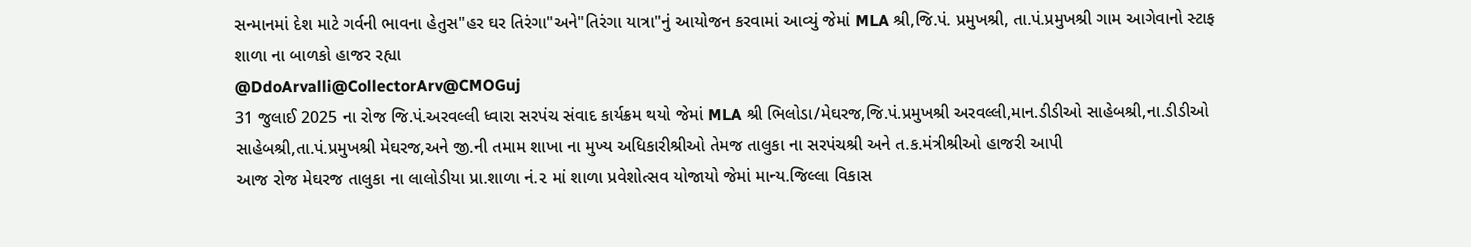સન્માનમાં દેશ માટે ગર્વની ભાવના હેતુસ"હર ઘર તિરંગા"અને"તિરંગા યાત્રા"નું આયોજન કરવામાં આવ્યું જેમાં MLA શ્રી,જિ.પં. પ્રમુખશ્રી, તા.પં.પ્રમુખશ્રી ગામ આગેવાનો સ્ટાફ શાળા ના બાળકો હાજર રહ્યા
@DdoArvalli@CollectorArv@CMOGuj
31 જુલાઈ 2025 ના રોજ જિ.પં.અરવલ્લી ધ્વારા સરપંચ સંવાદ કાર્યક્રમ થયો જેમાં MLA શ્રી ભિલોડા/મેઘરજ,જિ.પં.પ્રમુખશ્રી અરવલ્લી,માન.ડીડીઓ સાહેબશ્રી,ના.ડીડીઓ સાહેબશ્રી,તા.પં.પ્રમુખશ્રી મેઘરજ,અને જી.ની તમામ શાખા ના મુખ્ય અધિકારીશ્રીઓ તેમજ તાલુકા ના સરપંચશ્રી અને ત.ક.મંત્રીશ્રીઓ હાજરી આપી
આજ રોજ મેઘરજ તાલુકા ના લાલોડીયા પ્રા.શાળા નં.૨ માં શાળા પ્રવેશોત્સવ યોજાયો જેમાં માન્ય.જિલ્લા વિકાસ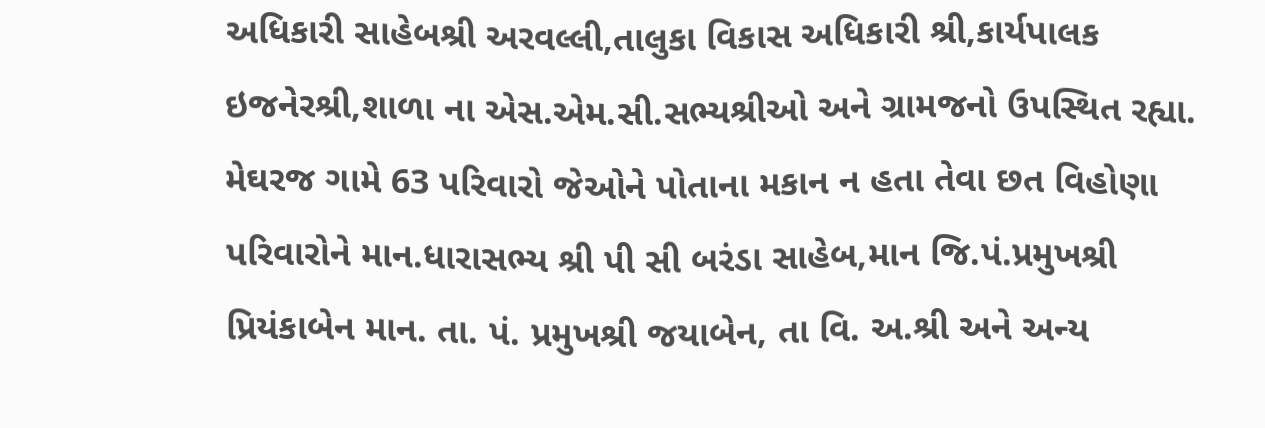અધિકારી સાહેબશ્રી અરવલ્લી,તાલુકા વિકાસ અધિકારી શ્રી,કાર્યપાલક ઇજનેરશ્રી,શાળા ના એસ.એમ.સી.સભ્યશ્રીઓ અને ગ્રામજનો ઉપસ્થિત રહ્યા.
મેઘરજ ગામે 63 પરિવારો જેઓને પોતાના મકાન ન હતા તેવા છત વિહોણા પરિવારોને માન.ધારાસભ્ય શ્રી પી સી બરંડા સાહેબ,માન જિ.પં.પ્રમુખશ્રી પ્રિયંકાબેન માન. તા. પં. પ્રમુખશ્રી જયાબેન, તા વિ. અ.શ્રી અને અન્ય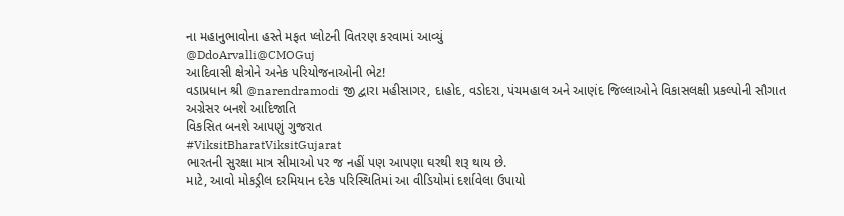ના મહાનુભાવોના હસ્તે મફત પ્લોટની વિતરણ કરવામાં આવ્યું
@DdoArvalli@CMOGuj
આદિવાસી ક્ષેત્રોને અનેક પરિયોજનાઓની ભેટ!
વડાપ્રધાન શ્રી @narendramodi જી દ્વારા મહીસાગર, દાહોદ, વડોદરા, પંચમહાલ અને આણંદ જિલ્લાઓને વિકાસલક્ષી પ્રકલ્પોની સૌગાત
અગ્રેસર બનશે આદિજાતિ
વિકસિત બનશે આપણું ગુજરાત
#ViksitBharatViksitGujarat
ભારતની સુરક્ષા માત્ર સીમાઓ પર જ નહીં પણ આપણા ઘરથી શરૂ થાય છે.
માટે, આવો મોકડ્રીલ દરમિયાન દરેક પરિસ્થિતિમાં આ વીડિયોમાં દર્શાવેલા ઉપાયો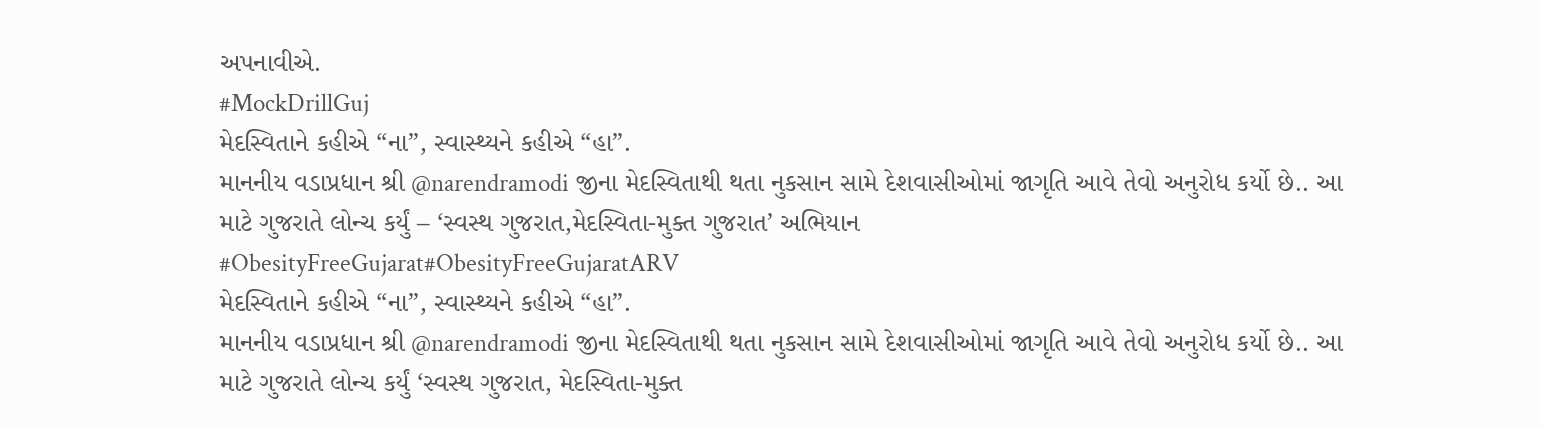અપનાવીએ.
#MockDrillGuj
મેદસ્વિતાને કહીએ “ના”, સ્વાસ્થ્યને કહીએ “હા”.
માનનીય વડાપ્રધાન શ્રી @narendramodi જીના મેદસ્વિતાથી થતા નુકસાન સામે દેશવાસીઓમાં જાગૃતિ આવે તેવો અનુરોધ કર્યો છે.. આ માટે ગુજરાતે લોન્ચ કર્યું – ‘સ્વસ્થ ગુજરાત,મેદસ્વિતા-મુક્ત ગુજરાત’ અભિયાન
#ObesityFreeGujarat#ObesityFreeGujaratARV
મેદસ્વિતાને કહીએ “ના”, સ્વાસ્થ્યને કહીએ “હા”.
માનનીય વડાપ્રધાન શ્રી @narendramodi જીના મેદસ્વિતાથી થતા નુકસાન સામે દેશવાસીઓમાં જાગૃતિ આવે તેવો અનુરોધ કર્યો છે.. આ માટે ગુજરાતે લોન્ચ કર્યું ‘સ્વસ્થ ગુજરાત, મેદસ્વિતા-મુક્ત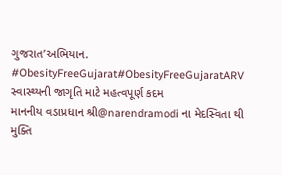ગુજરાત’અભિયાન.
#ObesityFreeGujarat#ObesityFreeGujaratARV
સ્વાસ્થ્યની જાગૃતિ માટે મહત્વપૂર્ણ કદમ
માનનીય વડાપ્રધાન શ્રી@narendramodi ના મેદસ્વિતા થી મુક્તિ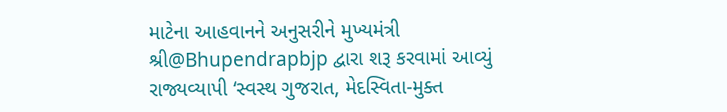માટેના આહવાનને અનુસરીને મુખ્યમંત્રી શ્રી@Bhupendrapbjp દ્વારા શરૂ કરવામાં આવ્યું રાજ્યવ્યાપી ‘સ્વસ્થ ગુજરાત, મેદસ્વિતા-મુક્ત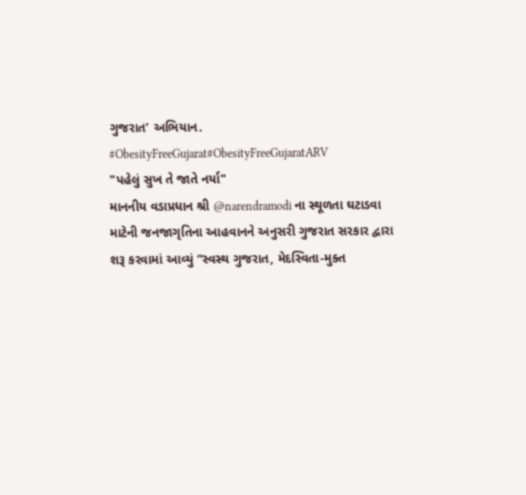ગુજરાત’ અભિયાન.
#ObesityFreeGujarat#ObesityFreeGujaratARV
"પહેલું સુખ તે જાતે નર્યા"
માનનીય વડાપ્રધાન શ્રી @narendramodi ના સ્થૂળતા ઘટાડવા માટેની જનજાગૃતિના આહવાનને અનુસરી ગુજરાત સરકાર દ્વારા શરૂ કરવામાં આવ્યું “સ્વસ્થ ગુજરાત, મેદસ્વિતા-મુક્ત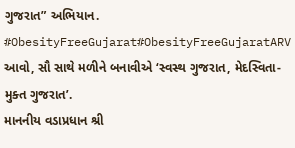ગુજરાત” અભિયાન.
#ObesityFreeGujarat#ObesityFreeGujaratARV
આવો, સૌ સાથે મળીને બનાવીએ ‘સ્વસ્થ ગુજરાત, મેદસ્વિતા-મુક્ત ગુજરાત’.
માનનીય વડાપ્રધાન શ્રી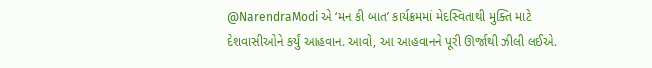@NarendraModi એ ‘મન કી બાત’ કાર્યક્રમમાં મેદસ્વિતાથી મુક્તિ માટે દેશવાસીઓને કર્યું આહવાન. આવો, આ આહવાનને પૂરી ઊર્જાથી ઝીલી લઈએ.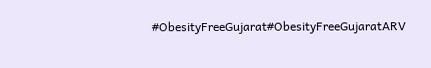#ObesityFreeGujarat#ObesityFreeGujaratARV